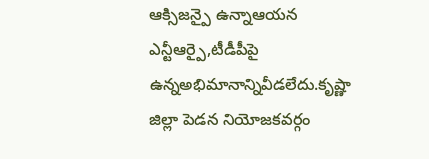ఆక్సిజన్పై ఉన్నాఆయన ఎన్టీఆర్పై,టీడీపీపై ఉన్నఅభిమానాన్నివీడలేదు.కృష్ణా జిల్లా పెడన నియోజకవర్గం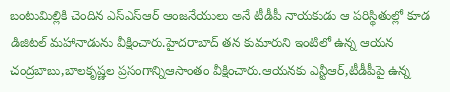బంటుమిల్లికి చెందిన ఎస్ఎస్ఆర్ ఆంజనేయులు అనే టీడీపీ నాయకుడు ఆ పరిస్థితుల్లో కూడ డిజిటల్ మహానాడును వీక్షించారు.హైదరాబాద్ తన కుమారుని ఇంటిలో ఉన్న ఆయన చంద్రబాబు,బాలకృష్ణల ప్రసంగాన్నిఆసాంతం వీక్షించారు.ఆయనకు ఎన్టీఆర్,టీడీపీపై ఉన్న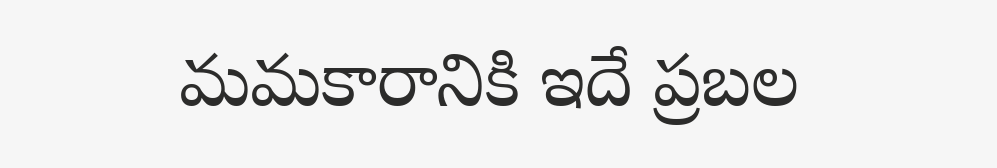మమకారానికి ఇదే ప్రబల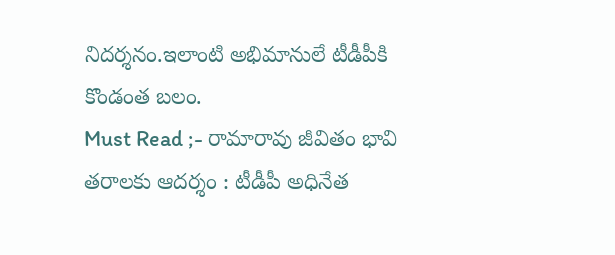నిదర్శనం.ఇలాంటి అభిమానులే టీడీపీకి కొండంత బలం.
Must Read ;- రామారావు జీవితం భావి తరాలకు ఆదర్శం : టీడీపీ అధినేత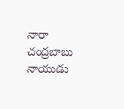నారా చంద్రబాబు నాయుడు